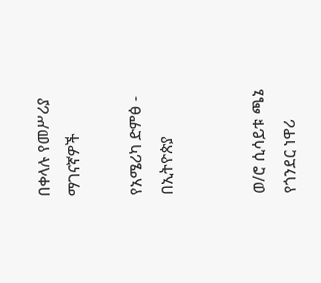በቀላሉ የመሥሪያ ማገናኛዎች

የአሜሪካ ድምፅ - በኢትዮጵያ


ወ/ሮ ሲሳይቱ ጫኔ የጎንደር ነዋሪ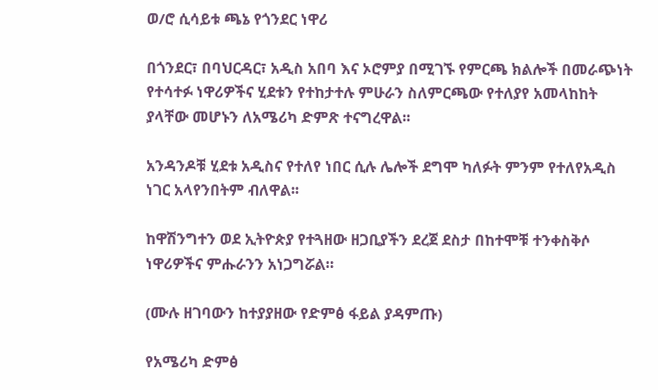ወ/ሮ ሲሳይቱ ጫኔ የጎንደር ነዋሪ

በጎንደር፣ በባህርዳር፣ አዲስ አበባ እና ኦሮምያ በሚገኙ የምርጫ ክልሎች በመራጭነት የተሳተፉ ነዋሪዎችና ሂደቱን የተከታተሉ ምሁራን ስለምርጫው የተለያየ አመላከከት ያላቸው መሆኑን ለአሜሪካ ድምጽ ተናግረዋል፡፡

አንዳንዶቹ ሂደቱ አዲስና የተለየ ነበር ሲሉ ሌሎች ደግሞ ካለፉት ምንም የተለየአዲስ ነገር አላየንበትም ብለዋል፡፡

ከዋሽንግተን ወደ ኢትዮጵያ የተጓዘው ዘጋቢያችን ደረጀ ደስታ በከተሞቹ ተንቀስቅሶ ነዋሪዎችና ምሑራንን አነጋግሯል።

(ሙሉ ዘገባውን ከተያያዘው የድምፅ ፋይል ያዳምጡ)

የአሜሪካ ድምፅ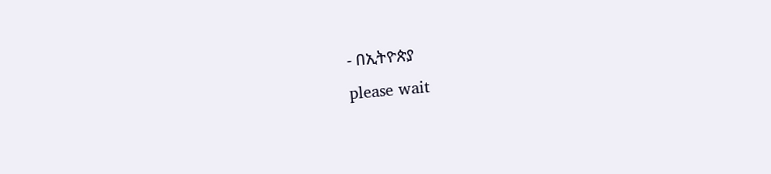- በኢትዮጵያ
please wait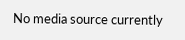No media source currently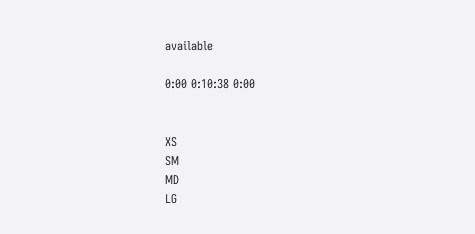available

0:00 0:10:38 0:00


XS
SM
MD
LG